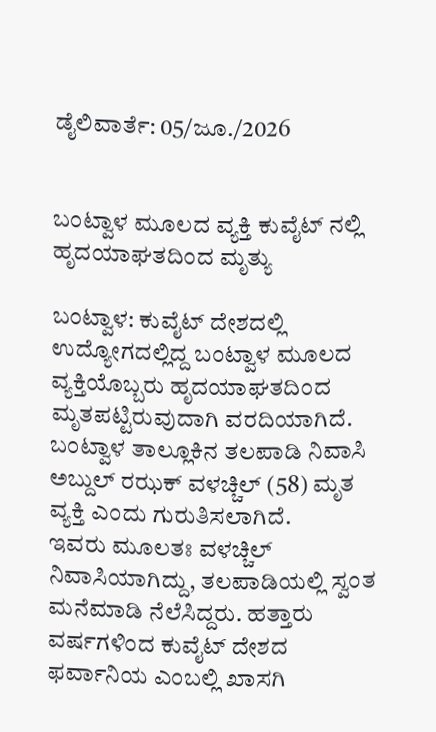ಡೈಲಿವಾರ್ತೆ: 05/ಜೂ./2026


ಬಂಟ್ವಾಳ ಮೂಲದ ವ್ಯಕ್ತಿ ಕುವೈಟ್ ನಲ್ಲಿ ಹೃದಯಾಘತದಿಂದ ಮೃತ್ಯು

ಬಂಟ್ವಾಳ: ಕುವೈಟ್ ದೇಶದಲ್ಲಿ ಉದ್ಯೋಗದಲ್ಲಿದ್ದ ಬಂಟ್ವಾಳ ಮೂಲದ ವ್ಯಕ್ತಿಯೊಬ್ಬರು ಹೃದಯಾಘತದಿಂದ ಮೃತಪಟ್ಟಿರುವುದಾಗಿ ವರದಿಯಾಗಿದೆ.
ಬಂಟ್ವಾಳ ತಾಲ್ಲೂಕಿನ ತಲಪಾಡಿ ನಿವಾಸಿ ಅಬ್ದುಲ್ ರಝಕ್ ವಳಚ್ಚಿಲ್ (58) ಮೃತ ವ್ಯಕ್ತಿ ಎಂದು ಗುರುತಿಸಲಾಗಿದೆ.
ಇವರು ಮೂಲತಃ ವಳಚ್ಚಿಲ್ ನಿವಾಸಿಯಾಗಿದ್ದು, ತಲಪಾಡಿಯಲ್ಲಿ ಸ್ವಂತ ಮನೆಮಾಡಿ ನೆಲೆಸಿದ್ದರು. ಹತ್ತಾರು ವರ್ಷಗಳಿಂದ ಕುವೈಟ್ ದೇಶದ ಫರ್ವಾನಿಯ ಎಂಬಲ್ಲಿ ಖಾಸಗಿ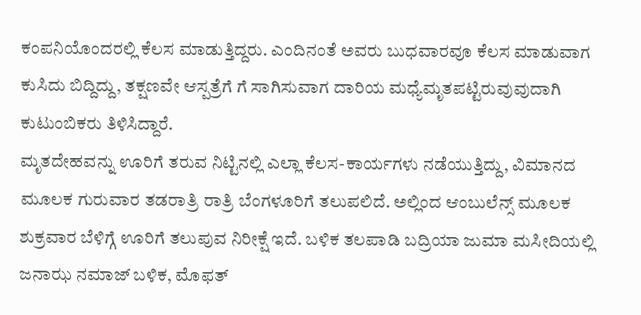ಕಂಪನಿಯೊಂದರಲ್ಲಿ ಕೆಲಸ ಮಾಡುತ್ತಿದ್ದರು. ಎಂದಿನಂತೆ ಅವರು ಬುಧವಾರವೂ ಕೆಲಸ ಮಾಡುವಾಗ ಕುಸಿದು ಬಿದ್ದಿದ್ದು, ತಕ್ಷಣವೇ ಆಸ್ಪತ್ರೆಗೆ ಗೆ ಸಾಗಿಸುವಾಗ ದಾರಿಯ ಮಧ್ಯೆಮೃತಪಟ್ಟಿರುವುವುದಾಗಿ ಕುಟುಂಬಿಕರು ತಿಳಿಸಿದ್ದಾರೆ.
ಮೃತದೇಹವನ್ನು ಊರಿಗೆ ತರುವ ನಿಟ್ಟಿನಲ್ಲಿ ಎಲ್ಲಾ ಕೆಲಸ-ಕಾರ್ಯಗಳು ನಡೆಯುತ್ತಿದ್ದು, ವಿಮಾನದ ಮೂಲಕ ಗುರುವಾರ ತಡರಾತ್ರಿ ರಾತ್ರಿ ಬೆಂಗಳೂರಿಗೆ ತಲುಪಲಿದೆ. ಅಲ್ಲಿಂದ ಆಂಬುಲೆನ್ಸ್ ಮೂಲಕ ಶುಕ್ರವಾರ ಬೆಳಿಗ್ಗೆ ಊರಿಗೆ ತಲುಪುವ ನಿರೀಕ್ಷೆ ಇದೆ. ಬಳಿಕ ತಲಪಾಡಿ ಬದ್ರಿಯಾ ಜುಮಾ ಮಸೀದಿಯಲ್ಲಿ ಜನಾಝ ನಮಾಜ್ ಬಳಿಕ, ಮೊಫತ್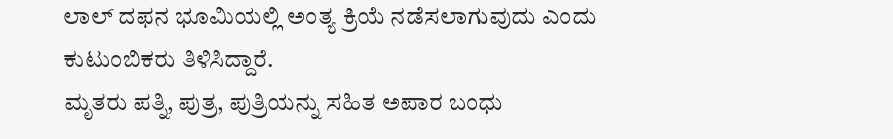ಲಾಲ್ ದಫನ ಭೂಮಿಯಲ್ಲಿ ಅಂತ್ಯ ಕ್ರಿಯೆ ನಡೆಸಲಾಗುವುದು ಎಂದು ಕುಟುಂಬಿಕರು ತಿಳಿಸಿದ್ದಾರೆ.
ಮೃತರು ಪತ್ನಿ, ಪುತ್ರ, ಪುತ್ರಿಯನ್ನು ಸಹಿತ ಅಪಾರ ಬಂಧು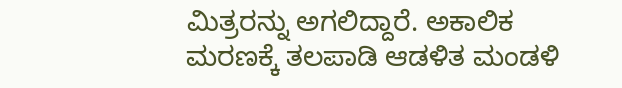ಮಿತ್ರರನ್ನು ಅಗಲಿದ್ದಾರೆ. ಅಕಾಲಿಕ ಮರಣಕ್ಕೆ ತಲಪಾಡಿ ಆಡಳಿತ ಮಂಡಳಿ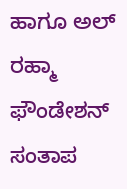ಹಾಗೂ ಅಲ್ ರಹ್ಮಾ ಫೌಂಡೇಶನ್ ಸಂತಾಪ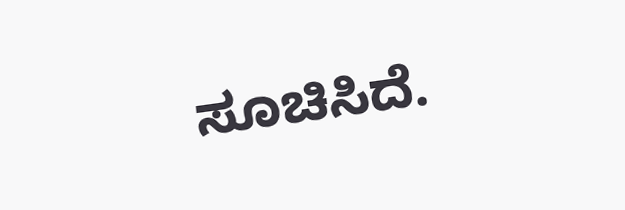ಸೂಚಿಸಿದೆ.